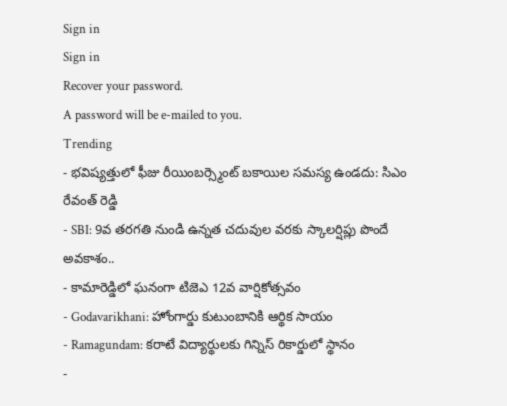Sign in
Sign in
Recover your password.
A password will be e-mailed to you.
Trending
- భవిష్యత్తులో ఫీజు రీయింబర్స్మెంట్ బకాయిల సమస్య ఉండదు: సిఎం రేవంత్ రెడ్డి
- SBI: 9వ తరగతి నుండి ఉన్నత చదువుల వరకు స్కాలర్షిప్లు పొందే అవకాశం..
- కామారెడ్డిలో ఘనంగా టిజెఎ 12వ వార్షికోత్సవం
- Godavarikhani: హోంగార్డు కుటుంబానికి ఆర్థిక సాయం
- Ramagundam: కరాటే విద్యార్థులకు గిన్నిస్ రికార్డులో స్థానం
-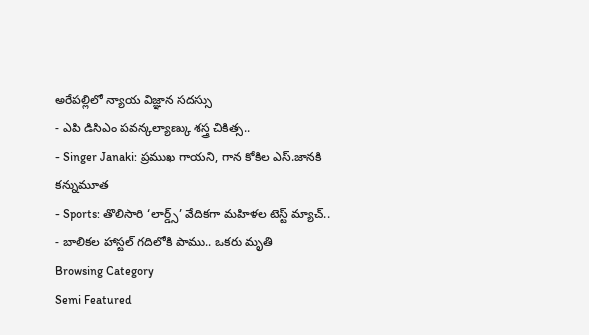అరేపల్లిలో న్యాయ విజ్ఞాన సదస్సు
- ఎపి డిసిఎం పవన్కల్యాణ్కు శస్త్ర చికిత్స..
- Singer Janaki: ప్రముఖ గాయని, గాన కోకిల ఎస్.జానకి కన్నుమూత
- Sports: తొలిసారి ‘లార్డ్స్’ వేదికగా మహిళల టెస్ట్ మ్యాచ్..
- బాలికల హాస్టల్ గదిలోకి పాము.. ఒకరు మృతి
Browsing Category
Semi Featured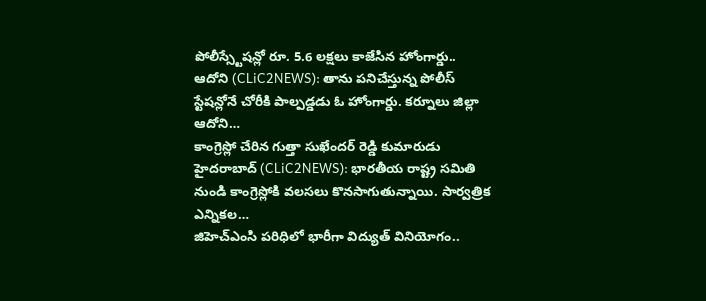పోలీస్స్టేషన్లో రూ. 5.6 లక్షలు కాజేసిన హోంగార్డు..
ఆదోని (CLiC2NEWS): తాను పనిచేస్తున్న పోలీస్ స్టేషన్లోనే చోరీకి పాల్పడ్డడు ఓ హోంగార్డు. కర్నూలు జిల్లా ఆదోని…
కాంగ్రెస్లో చేరిన గుత్తా సుఖేందర్ రెడ్డి కుమారుడు
హైదరాబాద్ (CLiC2NEWS): భారతీయ రాష్ట్ర సమితి నుండి కాంగ్రెస్లోకి వలసలు కొనసాగుతున్నాయి. సార్వత్రిక ఎన్నికల…
జిహెచ్ఎంసి పరిధిలో భారీగా విద్యుత్ వినియోగం..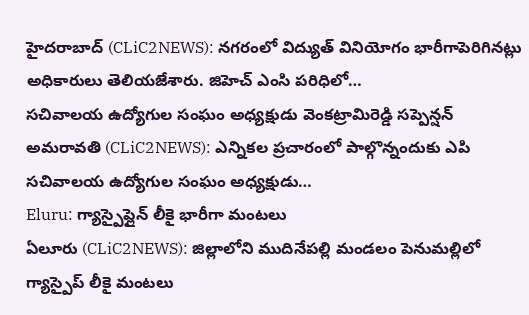హైదరాబాద్ (CLiC2NEWS): నగరంలో విద్యుత్ వినియోగం భారీగాపెరిగినట్లు అధికారులు తెలియజేశారు. జిహెచ్ ఎంసి పరిధిలో…
సచివాలయ ఉద్యోగుల సంఘం అధ్యక్షుడు వెంకట్రామిరెడ్డి సప్పెన్షన్
అమరావతి (CLiC2NEWS): ఎన్నికల ప్రచారంలో పాల్గొన్నందుకు ఎపి సచివాలయ ఉద్యోగుల సంఘం అధ్యక్షుడు…
Eluru: గ్యాస్పైప్లైన్ లీకై భారీగా మంటలు
ఏలూరు (CLiC2NEWS): జిల్లాలోని ముదినేపల్లి మండలం పెనుమల్లిలో గ్యాస్పైప్ లీకై మంటలు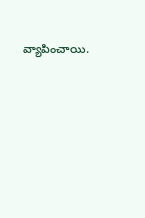వ్యాపించాయి.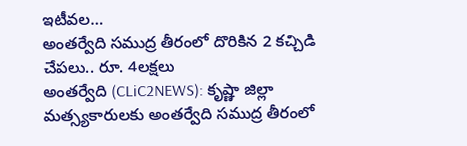ఇటీవల…
అంతర్వేది సముద్ర తీరంలో దొరికిన 2 కచ్చిడి చేపలు.. రూ. 4లక్షలు
అంతర్వేది (CLiC2NEWS): కృష్ణా జిల్లా మత్స్యకారులకు అంతర్వేది సముద్ర తీరంలో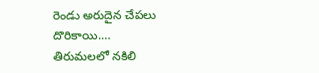రెండు అరుదైన చేపలు దొరికాయి.…
తిరుమలలో నకిలి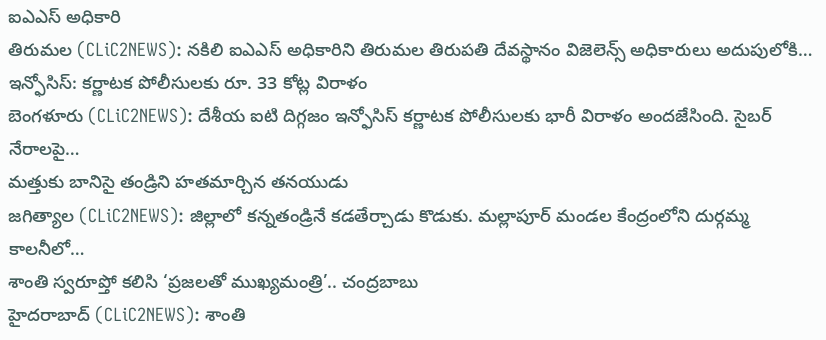ఐఎఎస్ అధికారి
తిరుమల (CLiC2NEWS): నకిలి ఐఎఎస్ అధికారిని తిరుమల తిరుపతి దేవస్థానం విజెలెన్స్ అధికారులు అదుపులోకి…
ఇన్ఫోసిస్: కర్ణాటక పోలీసులకు రూ. 33 కోట్ల విరాళం
బెంగళూరు (CLiC2NEWS): దేశీయ ఐటి దిగ్గజం ఇన్ఫోసిస్ కర్ణాటక పోలీసులకు భారీ విరాళం అందజేసింది. సైబర్ నేరాలపై…
మత్తుకు బానిసై తండ్రిని హతమార్చిన తనయుడు
జగిత్యాల (CLiC2NEWS): జిల్లాలో కన్నతండ్రినే కడతేర్చాడు కొడుకు. మల్లాపూర్ మండల కేంద్రంలోని దుర్గమ్మ కాలనీలో…
శాంతి స్వరూప్తో కలిసి ‘ప్రజలతో ముఖ్యమంత్రి’.. చంద్రబాబు
హైదరాబాద్ (CLiC2NEWS): శాంతి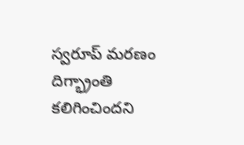స్వరూప్ మరణం దిగ్భ్రాంతి కలిగించిందని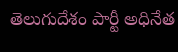తెలుగుదేశం పార్టీ అధినేత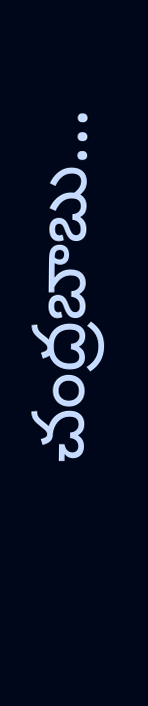చంద్రబాబు…